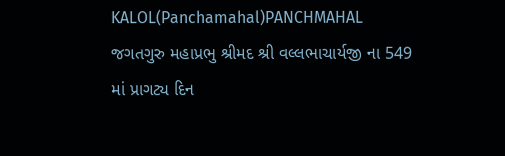KALOL(Panchamahal)PANCHMAHAL
જગતગુરુ મહાપ્રભુ શ્રીમદ શ્રી વલ્લભાચાર્યજી ના 549 માં પ્રાગટ્ય દિન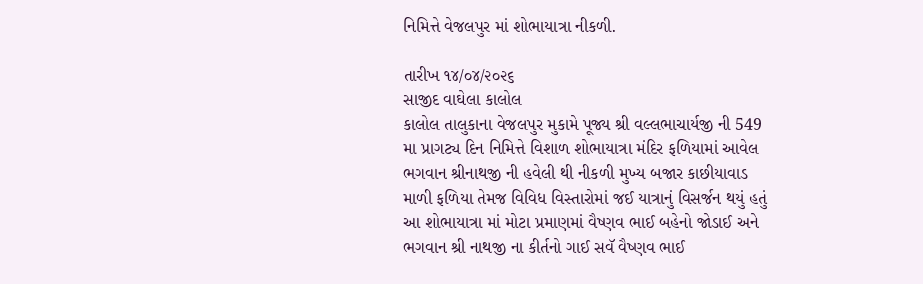નિમિત્તે વેજલપુર માં શોભાયાત્રા નીકળી.

તારીખ ૧૪/૦૪/૨૦૨૬
સાજીદ વાઘેલા કાલોલ
કાલોલ તાલુકાના વેજલપુર મુકામે પૂજ્ય શ્રી વલ્લભાચાર્યજી ની 549 મા પ્રાગટ્ય દિન નિમિત્તે વિશાળ શોભાયાત્રા મંદિર ફળિયામાં આવેલ ભગવાન શ્રીનાથજી ની હવેલી થી નીકળી મુખ્ય બજાર કાછીયાવાડ માળી ફળિયા તેમજ વિવિધ વિસ્તારોમાં જઈ યાત્રાનું વિસર્જન થયું હતું આ શોભાયાત્રા માં મોટા પ્રમાણમાં વૈષ્ણવ ભાઈ બહેનો જોડાઈ અને ભગવાન શ્રી નાથજી ના કીર્તનો ગાઈ સવૅ વૈષ્ણવ ભાઈ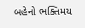બહેનો ભક્તિમય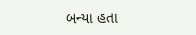બન્યા હતા